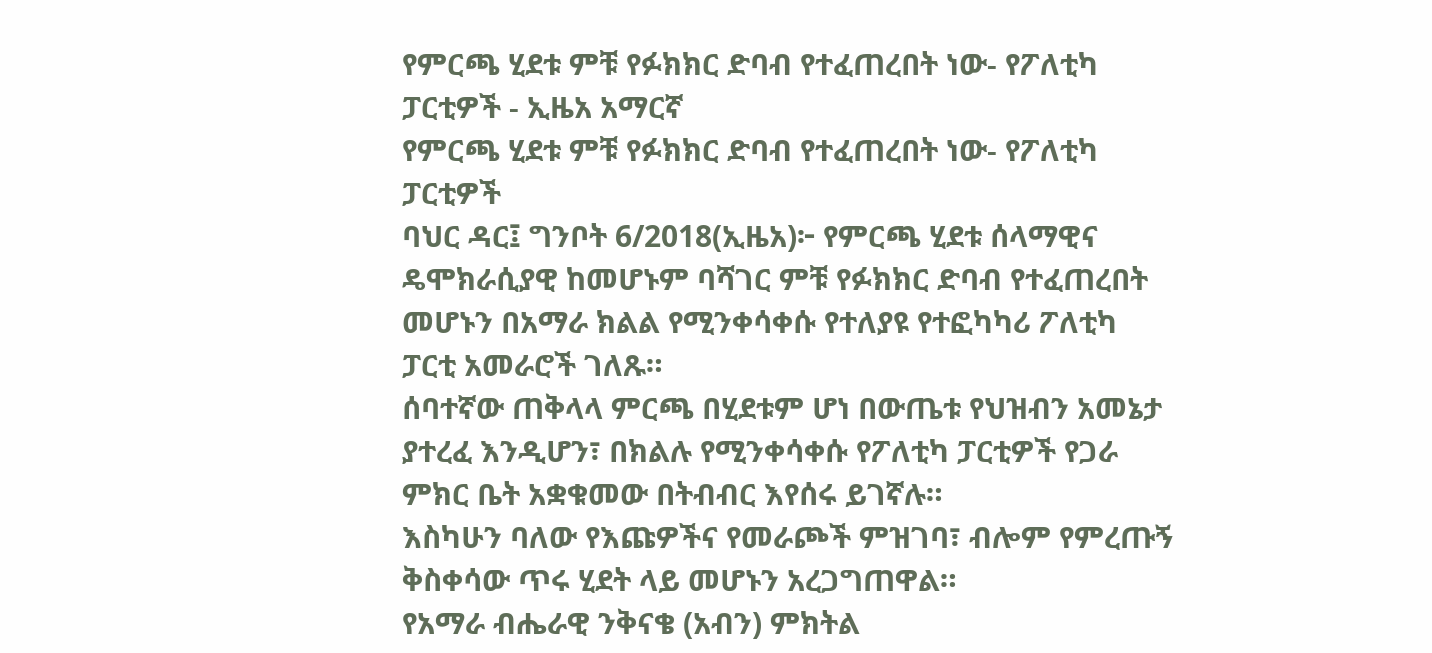የምርጫ ሂደቱ ምቹ የፉክክር ድባብ የተፈጠረበት ነው- የፖለቲካ ፓርቲዎች - ኢዜአ አማርኛ
የምርጫ ሂደቱ ምቹ የፉክክር ድባብ የተፈጠረበት ነው- የፖለቲካ ፓርቲዎች
ባህር ዳር፤ ግንቦት 6/2018(ኢዜአ)፦ የምርጫ ሂደቱ ሰላማዊና ዴሞክራሲያዊ ከመሆኑም ባሻገር ምቹ የፉክክር ድባብ የተፈጠረበት መሆኑን በአማራ ክልል የሚንቀሳቀሱ የተለያዩ የተፎካካሪ ፖለቲካ ፓርቲ አመራሮች ገለጹ።
ሰባተኛው ጠቅላላ ምርጫ በሂደቱም ሆነ በውጤቱ የህዝብን አመኔታ ያተረፈ እንዲሆን፣ በክልሉ የሚንቀሳቀሱ የፖለቲካ ፓርቲዎች የጋራ ምክር ቤት አቋቁመው በትብብር እየሰሩ ይገኛሉ።
እስካሁን ባለው የእጩዎችና የመራጮች ምዝገባ፣ ብሎም የምረጡኝ ቅስቀሳው ጥሩ ሂደት ላይ መሆኑን አረጋግጠዋል።
የአማራ ብሔራዊ ንቅናቄ (አብን) ምክትል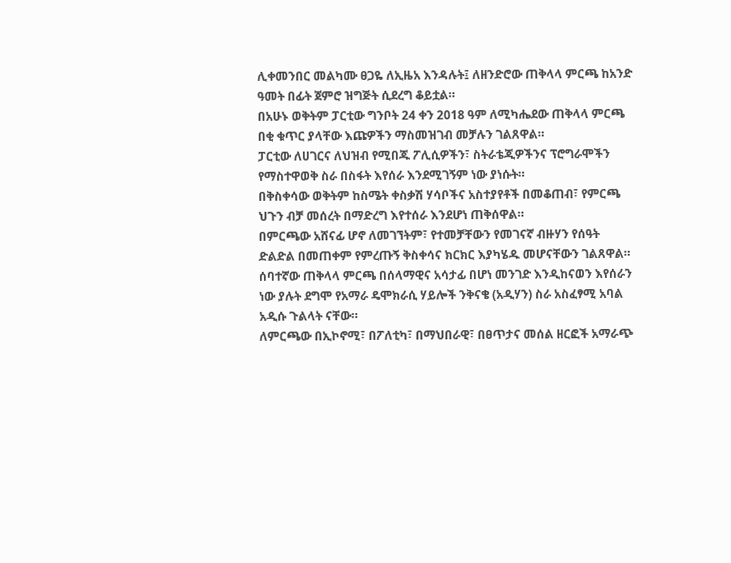ሊቀመንበር መልካሙ ፀጋዬ ለኢዜአ እንዳሉት፤ ለዘንድሮው ጠቅላላ ምርጫ ከአንድ ዓመት በፊት ጀምሮ ዝግጅት ሲደረግ ቆይቷል።
በአሁኑ ወቅትም ፓርቲው ግንቦት 24 ቀን 2018 ዓም ለሚካሔደው ጠቅላላ ምርጫ በቂ ቁጥር ያላቸው እጩዎችን ማስመዝገብ መቻሉን ገልጸዋል።
ፓርቲው ለሀገርና ለህዝብ የሚበጁ ፖሊሲዎችን፣ ስትራቴጂዎችንና ፕሮግራሞችን የማስተዋወቅ ስራ በስፋት እየሰራ እንደሚገኝም ነው ያነሱት።
በቅስቀሳው ወቅትም ከስሜት ቀስቃሽ ሃሳቦችና አስተያየቶች በመቆጠብ፣ የምርጫ ህጉን ብቻ መሰረት በማድረግ እየተሰራ እንደሆነ ጠቅሰዋል።
በምርጫው አሸናፊ ሆኖ ለመገኘትም፣ የተመቻቸውን የመገናኛ ብዙሃን የሰዓት ድልድል በመጠቀም የምረጡኝ ቅስቀሳና ክርክር እያካሄዱ መሆናቸውን ገልጸዋል።
ሰባተኛው ጠቅላላ ምርጫ በሰላማዊና አሳታፊ በሆነ መንገድ እንዲከናወን እየሰራን ነው ያሉት ደግሞ የአማራ ዴሞክራሲ ሃይሎች ንቅናቄ (አዲሃን) ስራ አስፈፃሚ አባል አዲሱ ጉልላት ናቸው።
ለምርጫው በኢኮኖሚ፣ በፖለቲካ፣ በማህበራዊ፣ በፀጥታና መሰል ዘርፎች አማራጭ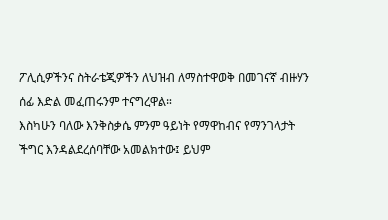ፖሊሲዎችንና ስትራቴጂዎችን ለህዝብ ለማስተዋወቅ በመገናኛ ብዙሃን ሰፊ እድል መፈጠሩንም ተናግረዋል።
እስካሁን ባለው እንቅስቃሴ ምንም ዓይነት የማዋከብና የማንገላታት ችግር እንዳልደረሰባቸው አመልክተው፤ ይህም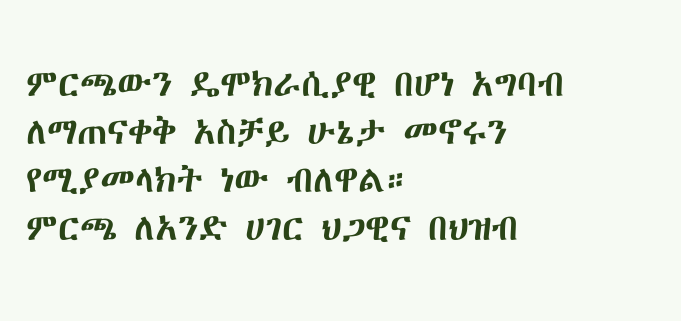ምርጫውን ዴሞክራሲያዊ በሆነ አግባብ ለማጠናቀቅ አስቻይ ሁኔታ መኖሩን የሚያመላክት ነው ብለዋል።
ምርጫ ለአንድ ሀገር ህጋዊና በህዝብ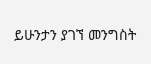ይሁንታን ያገኘ መንግስት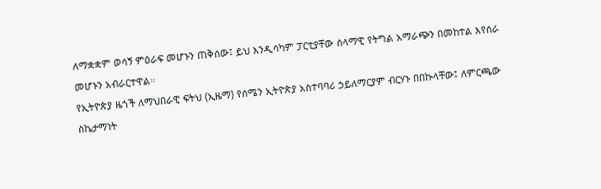ለማቋቋም ወሳኝ ምዕራፍ መሆኑን ጠቅሰው፤ ይህ እንዲሳካም ፓርቲያቸው ሰላማዊ የትግል አማራጭን በመከተል እየሰራ መሆኑን አብራርተዋል።
የኢትዮጵያ ዜጎች ለማህበራዊ ፍትህ (ኢዜማ) የሰሜን ኢትዮጵያ አስተባባሪ ኃይለማርያም ብርሃኑ በበኩላቸው፤ ለምርጫው ስኬታማነት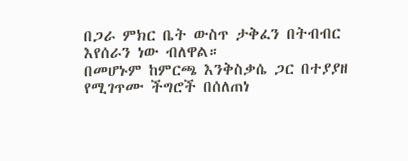በጋራ ምክር ቤት ውስጥ ታቅፈን በትብብር እየሰራን ነው ብለዋል።
በመሆኑም ከምርጫ እንቅስቃሴ ጋር በተያያዘ የሚገጥሙ ችግሮች በሰለጠነ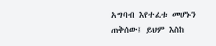አግባብ እየተፈቱ መሆኑን ጠቅሰው፤ ይህም እስከ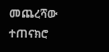መጨረሻው ተጠናክሮ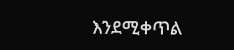እንደሚቀጥል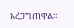አረጋግጠዋል።